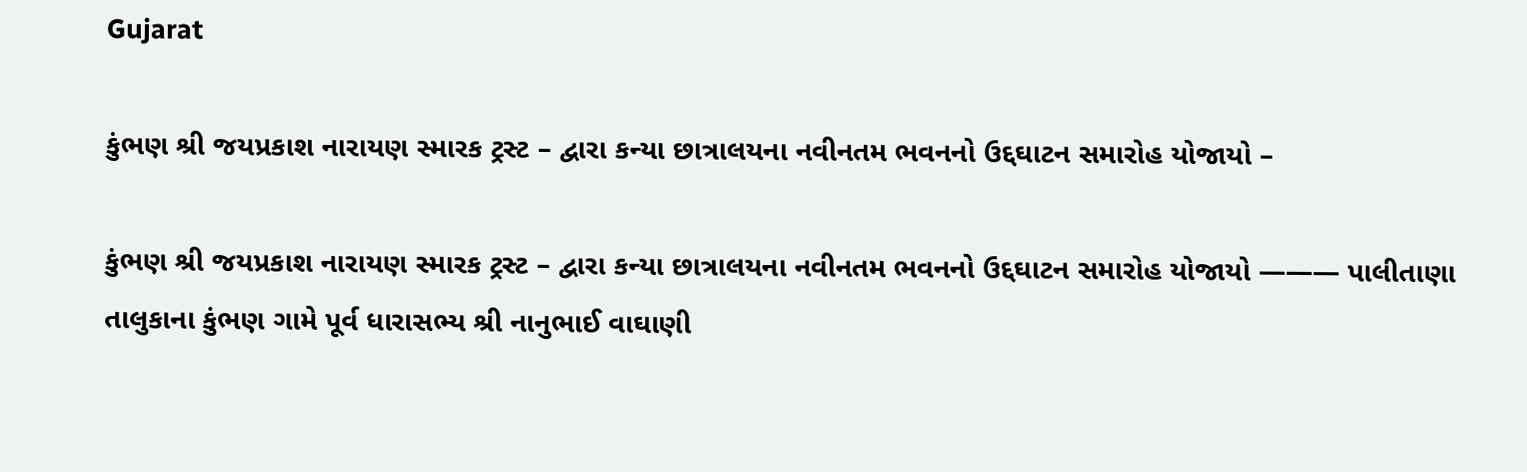Gujarat

કુંભણ શ્રી જયપ્રકાશ નારાયણ સ્મારક ટ્રસ્ટ – દ્વારા કન્યા છાત્રાલયના નવીનતમ ભવનનો ઉદ્દઘાટન સમારોહ યોજાયો –

કુંભણ શ્રી જયપ્રકાશ નારાયણ સ્મારક ટ્રસ્ટ – દ્વારા કન્યા છાત્રાલયના નવીનતમ ભવનનો ઉદ્દઘાટન સમારોહ યોજાયો ——— પાલીતાણા તાલુકાના કુંભણ ગામે પૂર્વ ધારાસભ્ય શ્રી નાનુભાઈ વાઘાણી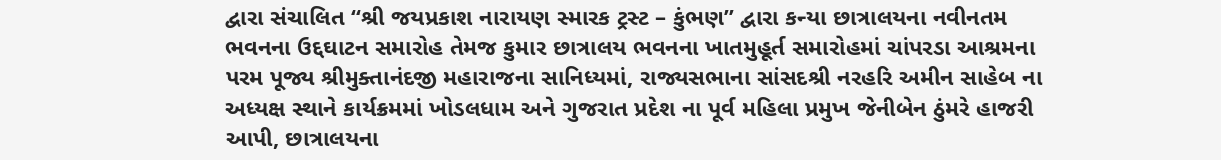દ્વારા સંચાલિત “શ્રી જયપ્રકાશ નારાયણ સ્મારક ટ્રસ્ટ – કુંભણ” દ્વારા કન્યા છાત્રાલયના નવીનતમ ભવનના ઉદ્દઘાટન સમારોહ તેમજ કુમાર છાત્રાલય ભવનના ખાતમુહૂર્ત સમારોહમાં ચાંપરડા આશ્રમના પરમ પૂજ્ય શ્રીમુક્તાનંદજી મહારાજના સાનિધ્યમાં, રાજ્યસભાના સાંસદશ્રી નરહરિ અમીન સાહેબ ના અધ્યક્ષ સ્થાને કાર્યક્રમમાં ખોડલધામ અને ગુજરાત પ્રદેશ ના પૂર્વ મહિલા પ્રમુખ જેનીબેન ઠુંમરે હાજરી આપી, છાત્રાલયના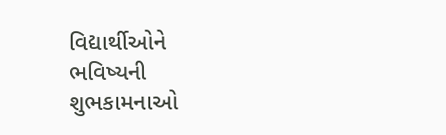વિદ્યાર્થીઓને ભવિષ્યની શુભકામનાઓ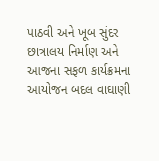પાઠવી અને ખૂબ સુંદર છાત્રાલય નિર્માણ અને આજના સફળ કાર્યક્રમના આયોજન બદલ વાઘાણી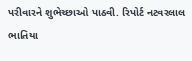પરીવારને શુભેચ્છાઓ પાઠવી. રિપોર્ટ નટવરલાલ ભાતિયા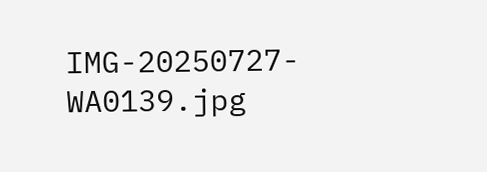IMG-20250727-WA0139.jpg